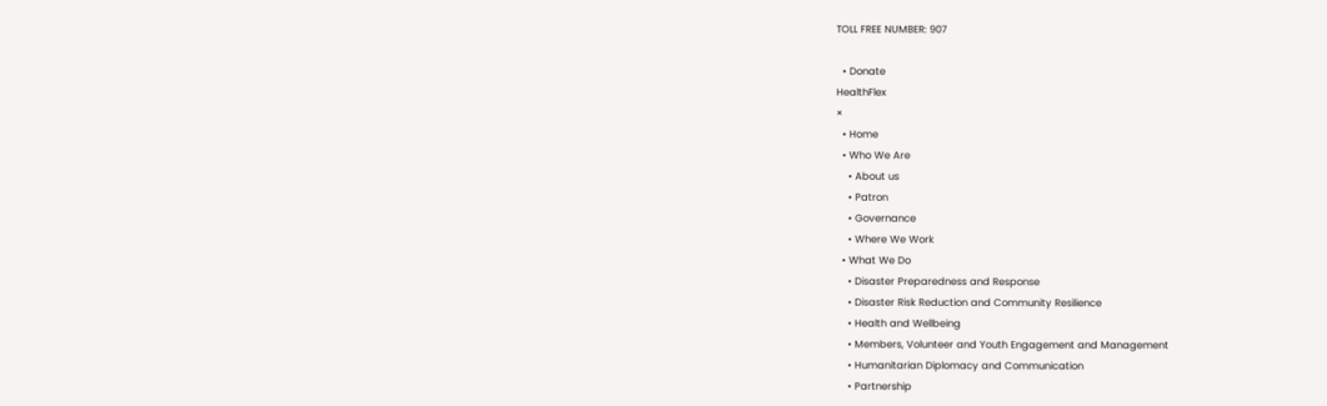TOLL FREE NUMBER: 907

  • Donate
HealthFlex
×
  • Home
  • Who We Are
    • About us
    • Patron
    • Governance
    • Where We Work
  • What We Do
    • Disaster Preparedness and Response
    • Disaster Risk Reduction and Community Resilience
    • Health and Wellbeing
    • Members, Volunteer and Youth Engagement and Management
    • Humanitarian Diplomacy and Communication
    • Partnership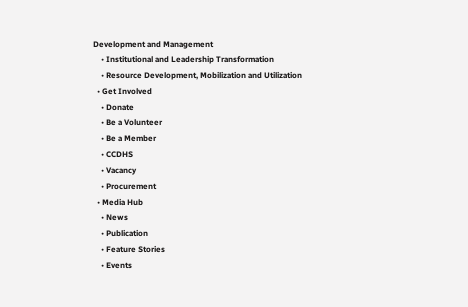Development and Management
    • Institutional and Leadership Transformation
    • Resource Development, Mobilization and Utilization
  • Get Involved
    • Donate
    • Be a Volunteer
    • Be a Member
    • CCDHS
    • Vacancy
    • Procurement
  • Media Hub
    • News
    • Publication
    • Feature Stories
    • Events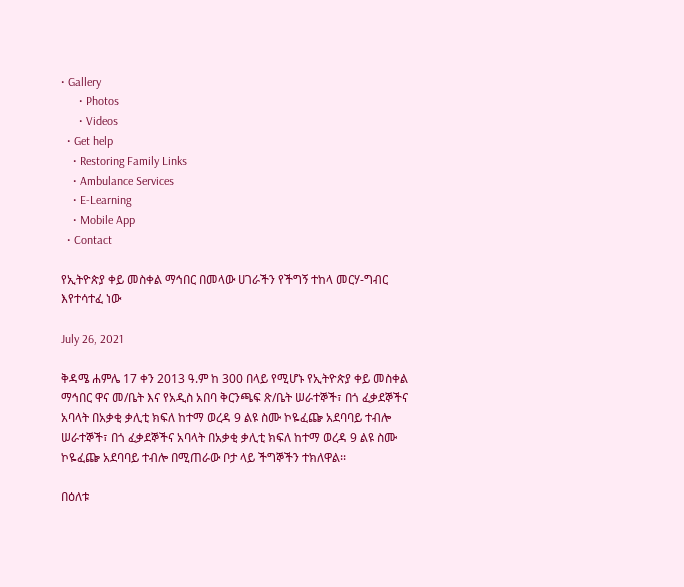• Gallery
      • Photos
      • Videos
  • Get help
    • Restoring Family Links
    • Ambulance Services
    • E-Learning
    • Mobile App
  • Contact

የኢትዮጵያ ቀይ መስቀል ማኅበር በመላው ሀገራችን የችግኝ ተከላ መርሃ-ግብር እየተሳተፈ ነው

July 26, 2021

ቅዳሜ ሐምሌ 17 ቀን 2013 ዓ.ም ከ 300 በላይ የሚሆኑ የኢትዮጵያ ቀይ መስቀል ማኅበር ዋና መ/ቤት እና የአዲስ አበባ ቅርንጫፍ ጽ/ቤት ሠራተኞች፣ በጎ ፈቃደኞችና አባላት በአቃቂ ቃሊቲ ክፍለ ከተማ ወረዳ 9 ልዩ ስሙ ኮዬፈጬ አደባባይ ተብሎ ሠራተኞች፣ በጎ ፈቃደኞችና አባላት በአቃቂ ቃሊቲ ክፍለ ከተማ ወረዳ 9 ልዩ ስሙ ኮዬፈጬ አደባባይ ተብሎ በሚጠራው ቦታ ላይ ችግኞችን ተክለዋል፡፡

በዕለቱ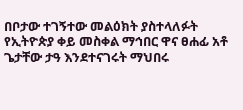በቦታው ተገኝተው መልዕክት ያስተላለፉት የኢትዮጵያ ቀይ መስቀል ማኅበር ዋና ፀሐፊ አቶ ጌታቸው ታዓ እንደተናገሩት ማህበሩ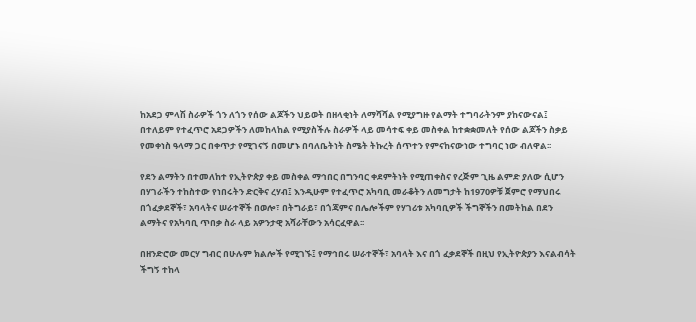ከአደጋ ምላሽ ስራዎች ጎን ለጎን የሰው ልጆችን ህይወት በዘላቂነት ለማሻሻል የሚያግዙ የልማት ተግባራትንም ያከናውናል፤ በተለይም የተፈጥሮ አደጋዎችን ለመከላከል የሚያስችሉ ስራዎች ላይ መሳተፍ ቀይ መስቀል ከተቋቋመለት የሰው ልጆችን ስቃይ የመቀነስ ዓላማ ጋር በቀጥታ የሚገናኝ በመሆኑ በባለቤትነት ስሜት ትኩረት ሰጥተን የምናከናውነው ተግባር ነው ብለዋል፡፡

የደን ልማትን በተመለከተ የኢትዮጵያ ቀይ መስቀል ማኅበር በግንባር ቀደምትነት የሚጠቀስና የረጅም ጊዜ ልምድ ያለው ሲሆን በሃገራችን ተከስተው የነበሩትን ድርቅና ረሃብ፤ እንዲሁም የተፈጥሮ አካባቢ መራቆትን ለመግታት ከ1970ዎቹ ጀምሮ የማህበሩ በጎፈቃደኞች፣ አባላትና ሠራተኞች በወሎ፣ በትግራይ፣ በጎጃምና በሌሎችም የሃገሪቱ አካባቢዎች ችግኞችን በመትከል በደን ልማትና የአካባቢ ጥበቃ ስራ ላይ አዎንታዊ አሻራቸውን አሳርፈዋል፡፡

በዘንድሮው መርሃ ግብር በሁሉም ክልሎች የሚገኙ፤ የማኅበሩ ሠራተኞች፣ አባላት እና በጎ ፈቃደኞች በዚህ የኢትዮጵያን እናልብሳት ችግኝ ተከላ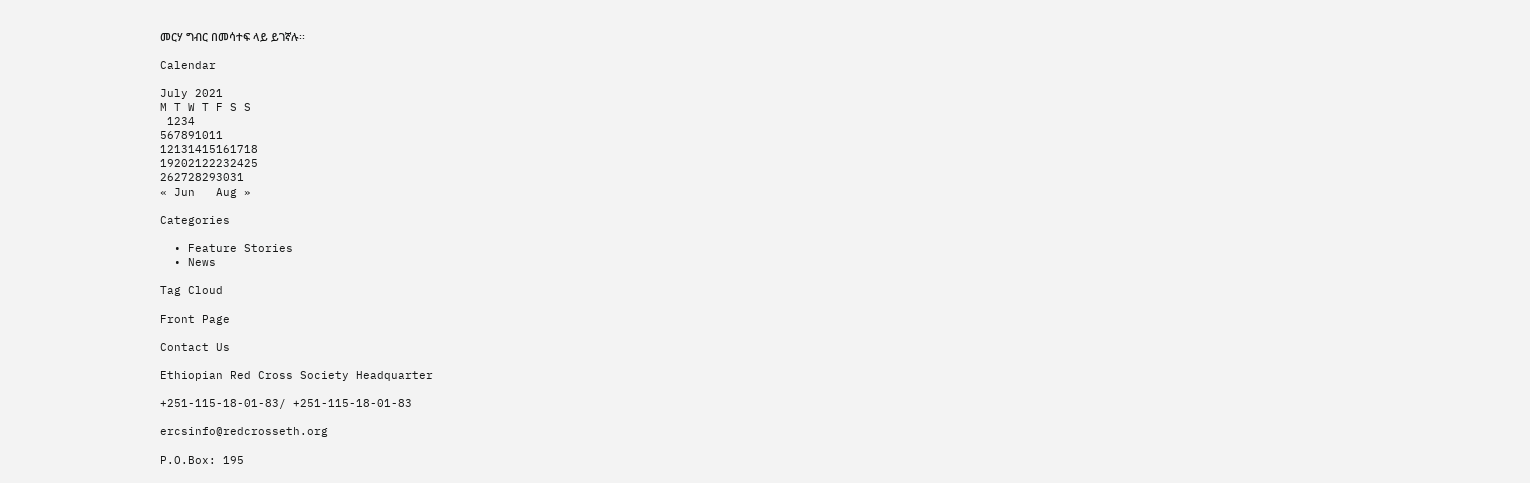መርሃ ግብር በመሳተፍ ላይ ይገኛሉ፡፡

Calendar

July 2021
M T W T F S S
 1234
567891011
12131415161718
19202122232425
262728293031
« Jun   Aug »

Categories

  • Feature Stories
  • News

Tag Cloud

Front Page

Contact Us

Ethiopian Red Cross Society Headquarter

+251-115-18-01-83/ +251-115-18-01-83

ercsinfo@redcrosseth.org

P.O.Box: 195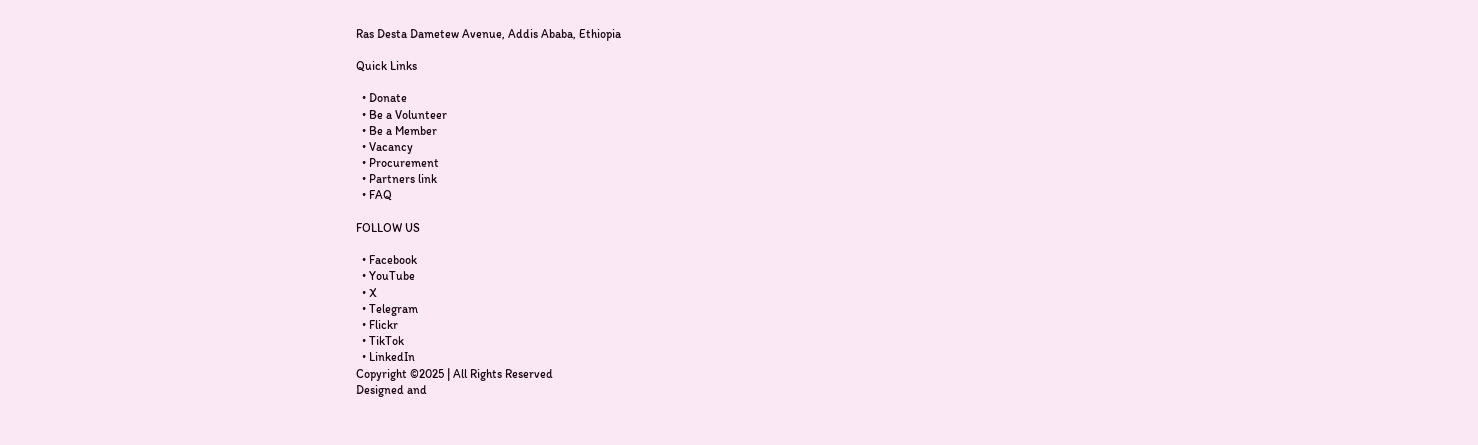Ras Desta Dametew Avenue, Addis Ababa, Ethiopia

Quick Links

  • Donate
  • Be a Volunteer
  • Be a Member
  • Vacancy
  • Procurement
  • Partners link
  • FAQ

FOLLOW US

  • Facebook
  • YouTube
  • X
  • Telegram
  • Flickr
  • TikTok
  • LinkedIn
Copyright ©2025 | All Rights Reserved
Designed and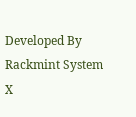Developed By Rackmint System
X